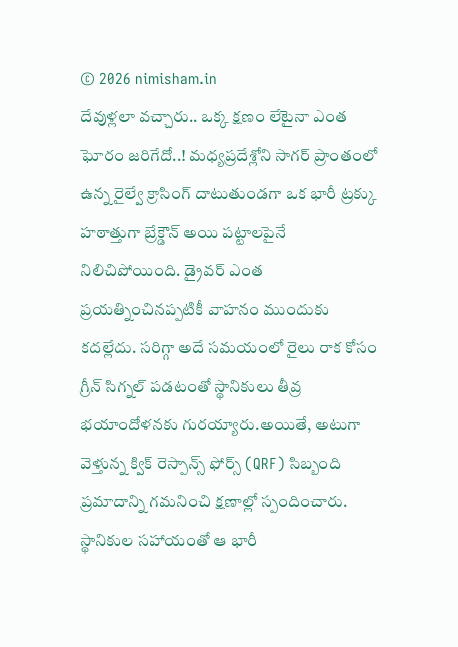© 2026 nimisham.in
దేవుళ్లలా వచ్చారు.. ఒక్క క్షణం లేటైనా ఎంత ఘోరం జరిగేదో..! మధ్యప్రదేశ్లోని సాగర్ ప్రాంతంలో ఉన్న రైల్వే క్రాసింగ్ దాటుతుండగా ఒక భారీ ట్రక్కు హఠాత్తుగా బ్రేక్డౌన్ అయి పట్టాలపైనే నిలిచిపోయింది. డ్రైవర్ ఎంత ప్రయత్నించినప్పటికీ వాహనం ముందుకు కదల్లేదు. సరిగ్గా అదే సమయంలో రైలు రాక కోసం గ్రీన్ సిగ్నల్ పడటంతో స్థానికులు తీవ్ర భయాందోళనకు గురయ్యారు.అయితే, అటుగా వెళ్తున్న క్విక్ రెస్పాన్స్ ఫోర్స్ (QRF) సిబ్బంది ప్రమాదాన్ని గమనించి క్షణాల్లో స్పందించారు. స్థానికుల సహాయంతో ఆ భారీ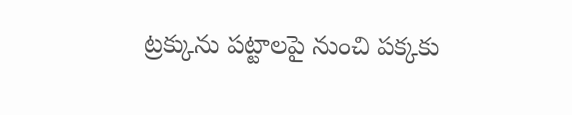ట్రక్కును పట్టాలపై నుంచి పక్కకు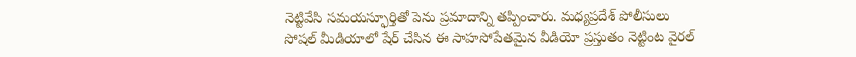నెట్టివేసి సమయస్ఫూర్తితో పెను ప్రమాదాన్ని తప్పించారు. మధ్యప్రదేశ్ పోలీసులు సోషల్ మీడియాలో షేర్ చేసిన ఈ సాహసోపేతమైన వీడియో ప్రస్తుతం నెట్టింట వైరల్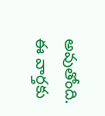అవుతోంది. ఈ వార్తకు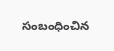సంబంధించిన